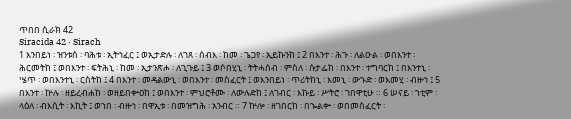ጥበበ ሲራክ 42
Siracida 42 · Sirach
1 እንበይነ ፡ ዝንቱሰ ፡ ባሕቱ ፡ ኢትኅፈር ፤ ወኢታድሉ ፡ ለገጸ ፡ ሰብእ ፡ ከመ ፡ ጌጋየ ፡ ኢይኩንከ ፤ 2 በእንተ ፡ ሕጉ ፡ ለልዑል ፡ ወበእንተ ፡ ሕርመትከ ፤ ወበእንተ ፡ ፍትሕኒ ፡ ከመ ፡ ኢታንጽሖ ፡ ለጊጉይ ፤ 3 ወሶበሂኒ ፡ ትትሓሰብ ፡ ምስለ ፡ ሱታፌከ ፡ በእንተ ፡ ተግባርከ ፤ በእንተኒ ፡ ሤጥ ፡ ወበእንተኒ ፡ ርስትከ ፤ 4 በእንተ ፡ መዳልውኒ ፡ ወበእንተ ፡ መስፈርት ፤ ወእንበይነ ፡ ጥሪትከኒ ፡ እመኒ ፡ ውኁድ ፡ ወእመሂ ፡ ብዙኅ ፤ 5 በእንተ ፡ ኵሉ ፡ ዘይረብሐከ ፡ ወዘይበቍዐከ ፤ ወበእንተ ፡ ምህሮቶሙ ፡ ለውሉድከ ፤ ለገብር ፡ እኩይ ፡ ሥትሮ ፡ ገበዋቲሁ ። 6 ሠናይ ፡ ኀቲም ፡ ላዕለ ፡ ብእሲት ፡ እኪት ፤ ወኀበ ፡ ብዙኅ ፡ በዋኢቱ ፡ በመዝግሕ ፡ አንብር ። 7 ኵሎ ፡ ዘገበርከ ፡ በኈልቍ ፡ ወበመስፈርት ፡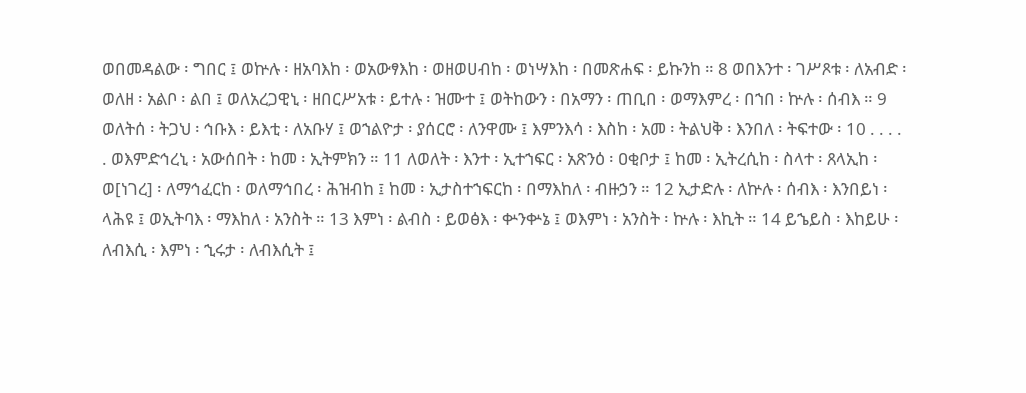ወበመዳልው ፡ ግበር ፤ ወኵሉ ፡ ዘአባእከ ፡ ወአውፃእከ ፡ ወዘወሀብከ ፡ ወነሣእከ ፡ በመጽሐፍ ፡ ይኩንከ ። 8 ወበእንተ ፡ ገሥጾቱ ፡ ለአብድ ፡ ወለዘ ፡ አልቦ ፡ ልበ ፤ ወለአረጋዊኒ ፡ ዘበርሥአቱ ፡ ይተሉ ፡ ዝሙተ ፤ ወትከውን ፡ በአማን ፡ ጠቢበ ፡ ወማእምረ ፡ በኀበ ፡ ኵሉ ፡ ሰብእ ። 9 ወለትሰ ፡ ትጋህ ፡ ኅቡእ ፡ ይእቲ ፡ ለአቡሃ ፤ ወኀልዮታ ፡ ያሰርሮ ፡ ለንዋሙ ፤ እምንእሳ ፡ እስከ ፡ አመ ፡ ትልህቅ ፡ እንበለ ፡ ትፍተው ፡ 10 . . . . . ወእምድኅረኒ ፡ አውሰበት ፡ ከመ ፡ ኢትምክን ። 11 ለወለት ፡ እንተ ፡ ኢተኀፍር ፡ አጽንዕ ፡ ዐቂቦታ ፤ ከመ ፡ ኢትረሲከ ፡ ስላተ ፡ ጸላኢከ ፡ ወ[ነገረ] ፡ ለማኅፈርከ ፡ ወለማኅበረ ፡ ሕዝብከ ፤ ከመ ፡ ኢታስተኀፍርከ ፡ በማእከለ ፡ ብዙኃን ። 12 ኢታድሉ ፡ ለኵሉ ፡ ሰብእ ፡ እንበይነ ፡ ላሕዩ ፤ ወኢትባእ ፡ ማእከለ ፡ አንስት ። 13 እምነ ፡ ልብስ ፡ ይወፅእ ፡ ቍንቍኔ ፤ ወእምነ ፡ አንስት ፡ ኵሉ ፡ እኪት ። 14 ይኄይስ ፡ እከይሁ ፡ ለብእሲ ፡ እምነ ፡ ኂሩታ ፡ ለብእሲት ፤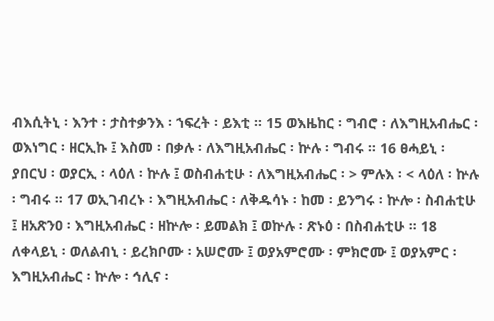ብእሲትኒ ፡ እንተ ፡ ታስተቃንእ ፡ ኀፍረት ፡ ይእቲ ። 15 ወእዜከር ፡ ግብሮ ፡ ለእግዚአብሔር ፡ ወእነግር ፡ ዘርኢኩ ፤ እስመ ፡ በቃሉ ፡ ለእግዚአብሔር ፡ ኵሉ ፡ ግብሩ ። 16 ፀሓይኒ ፡ ያበርህ ፡ ወያርኢ ፡ ላዕለ ፡ ኵሉ ፤ ወስብሐቲሁ ፡ ለእግዚአብሔር ፡ > ምሉእ ፡ < ላዕለ ፡ ኵሉ ፡ ግብሩ ። 17 ወኢገብረኑ ፡ እግዚአብሔር ፡ ለቅዱሳኑ ፡ ከመ ፡ ይንግሩ ፡ ኵሎ ፡ ስብሐቲሁ ፤ ዘአጽንዐ ፡ እግዚአብሔር ፡ ዘኵሎ ፡ ይመልክ ፤ ወኵሉ ፡ ጽኑዕ ፡ በስብሐቲሁ ። 18 ለቀላይኒ ፡ ወለልብኒ ፡ ይረክቦሙ ፡ አሠሮሙ ፤ ወያአምሮሙ ፡ ምክሮሙ ፤ ወያአምር ፡ እግዚአብሔር ፡ ኵሎ ፡ ኅሊና ፡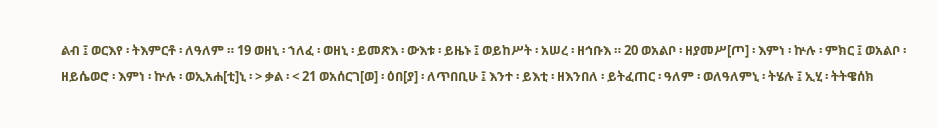ልብ ፤ ወርእየ ፡ ትእምርቶ ፡ ለዓለም ። 19 ወዘኒ ፡ ኀለፈ ፡ ወዘኒ ፡ ይመጽእ ፡ ውእቱ ፡ ይዜኑ ፤ ወይከሥት ፡ አሠረ ፡ ዘኅቡእ ። 20 ወአልቦ ፡ ዘያመሥ[ጦ] ፡ እምነ ፡ ኵሉ ፡ ምክር ፤ ወአልቦ ፡ ዘይሴወሮ ፡ እምነ ፡ ኵሉ ፡ ወኢአሐ[ቲ]ኒ ፡ > ቃል ፡ < 21 ወአሰርገ[ወ] ፡ ዕበ[ያ] ፡ ለጥበቢሁ ፤ እንተ ፡ ይእቲ ፡ ዘእንበለ ፡ ይትፈጠር ፡ ዓለም ፡ ወለዓለምኒ ፡ ትሄሉ ፤ ኢሂ ፡ ትትዌሰክ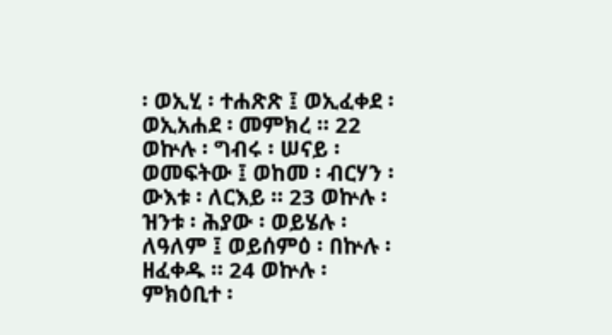፡ ወኢሂ ፡ ተሐጽጽ ፤ ወኢፈቀደ ፡ ወኢአሐደ ፡ መምክረ ። 22 ወኵሉ ፡ ግብሩ ፡ ሠናይ ፡ ወመፍትው ፤ ወከመ ፡ ብርሃን ፡ ውእቱ ፡ ለርእይ ። 23 ወኵሉ ፡ ዝንቱ ፡ ሕያው ፡ ወይሄሉ ፡ ለዓለም ፤ ወይሰምዕ ፡ በኵሉ ፡ ዘፈቀዱ ። 24 ወኵሉ ፡ ምክዕቢተ ፡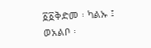፩፩ቅድመ ፡ ካልኡ ፤ ወአልቦ ፡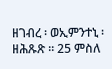ዘገብረ ፡ ወኢምንተኒ ፡ ዘሕጹጽ ። 25 ምስለ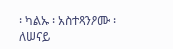፡ ካልኡ ፡ አስተጻንዖሙ ፡ ለሠናይ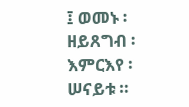፤ ወመኑ ፡ ዘይጸግብ ፡ እምርእየ ፡ ሠናይቱ ።